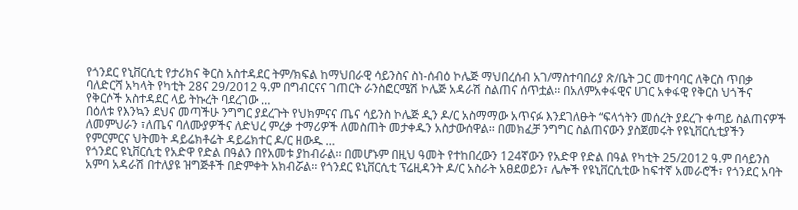የጎንደር የኒቨርሲቲ የታሪክና ቅርስ አስተዳደር ትም/ክፍል ከማህበራዊ ሳይንስና ስነ-ሰብዕ ኮሌጅ ማህበረሰብ አገ/ማስተባበሪያ ጽ/ቤት ጋር መተባባር ለቅርስ ጥበቃ ባለድርሻ አካላት የካቲት 28ና 29/2012 ዓ.ም በግብርናና ገጠርት ራንስፎርሜሽ ኮሌጅ አዳራሽ ስልጠና ሰጥቷል፡፡ በአለምአቀፋዊና ሀገር አቀፋዊ የቅርስ ህጎችና የቅርሶች አስተዳደር ላይ ትኩረት ባደረገው …
በዕለቱ የእንኳን ደህና መጣችሁ ንግግር ያደረጉት የህክምናና ጤና ሳይንስ ኮሌጅ ዲን ዶ/ር አስማማው አጥናፉ እንደገለፁት “ፍላጎትን መሰረት ያደረጉ ቀጣይ ስልጠናዎች ለመምህራን ፣ለጤና ባለሙያዎችና ለድህረ ምረቃ ተማሪዎች ለመስጠት መታቀዱን አስታውሰዋል፡፡ በመክፈቻ ንግግር ስልጠናውን ያስጀመሩት የዩኒቨርሲቲያችን የምርምርና ህትመት ዳይሬክቶሬት ዳይሬክተር ዶ/ር ዘውዱ …
የጎንደር ዩኒቨርሲቲ የአድዋ የድል በዓልን በየአመቱ ያከብራል፡፡ በመሆኑም በዚህ ዓመት የተከበረውን 124ኛውን የአድዋ የድል በዓል የካቲት 25/2012 ዓ.ም በሳይንስ አምባ አዳራሽ በተለያዩ ዝግጅቶች በድምቀት አክብሯል፡፡ የጎንደር ዩኒቨርሲቲ ፕሬዚዳንት ዶ/ር አስራት አፀደወይን፣ ሌሎች የዩኒቨርሲቲው ከፍተኛ አመራሮች፣ የጎንደር አባት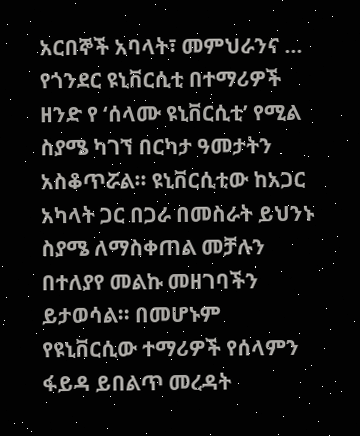አርበኞች አባላት፣ መምህራንና …
የጎንደር ዩኒቨርሲቲ በተማሪዎች ዘንድ የ ‘ሰላሙ ዩኒቨርሲቲ’ የሚል ስያሜ ካገኘ በርካታ ዓመታትን አስቆጥሯል፡፡ ዩኒቨርሲቲው ከአጋር አካላት ጋር በጋራ በመስራት ይህንኑ ስያሜ ለማስቀጠል መቻሉን በተለያየ መልኩ መዘገባችን ይታወሳል፡፡ በመሆኑም የዩኒቨርሲው ተማሪዎች የሰላምን ፋይዳ ይበልጥ መረዳት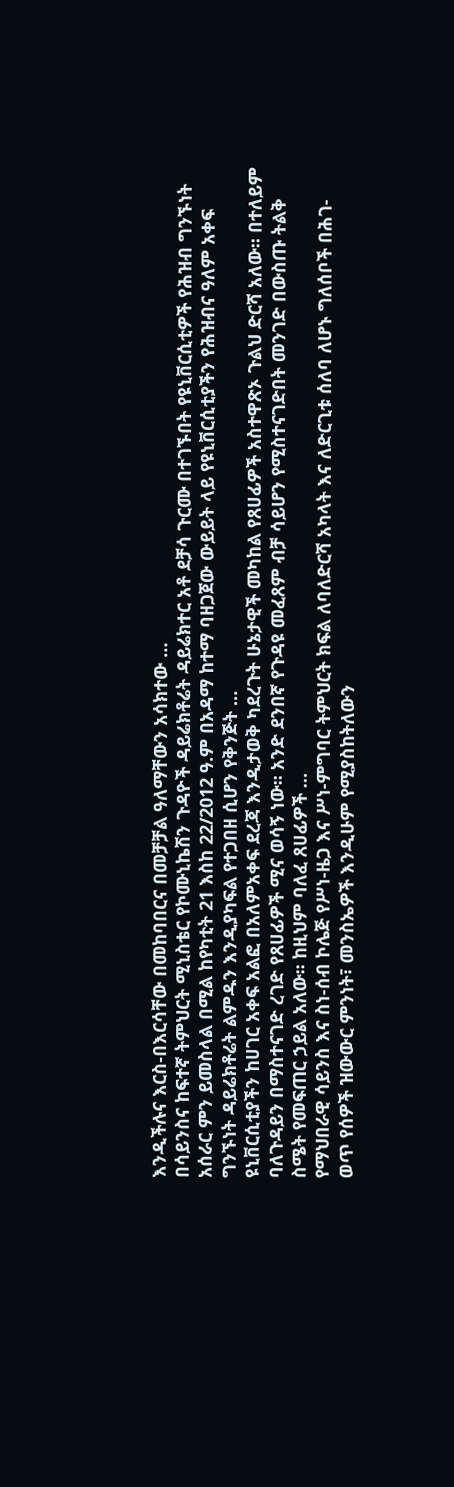እንዲችሉና እርስ-በእርሳቸው በመከባበርና በመቻቻል ዓለማቸውን አሳክተው …
በሳይንስና ከፍተኛ ትምህርት ሚኒስቴር የኮሙኒኬሽን ጉዳዮች ዳይሬክቶሬት ዳይሬክተር አቶ ደቻሳ ጉርሙ በተገኙበት የዩኒቨርሲቲዎች የሕዝብ ግንኙነት አሰራር ምን ይመስላል በሚል ከየካቲት 21 እስከ 22/2012 ዓ.ም በአዳማ ከተማ ባዘጋጀው ውይይት ላይ የዩኒቨርሲቲያችን የሕዝብና ዓለም አቀፍ ግንኙነት ዳይሬክቶሬት ልምዱን እንዲያካፍል የተጋበዘ ሲሆን የቅንጅት …
ዩኒቨርሲቲያችን ከሀገር አቀፍ አልፎ በአለምአቀፍ ደረጃ እንዲታወቅ ካደረጉት ሁኔታዊች መካከል የጸሀፊዎች አስተዋጽኦ ጉልህ ድርሻ አለው፡፡ በተለይም ባለጉዳይን በማስተናገድ ረገድ የጸሀፊዎች ሚና ወሳኝ ነው፡፡ አንድ ደንበኛ የጉዳዩ መፈጸም ብቻ ሳይሆን የሚስተናገድበት መንገድ በውስጡ ትልቅ ስሜት የመፍጠር ኃይል አለው፡፡ ከዚህም ባለፈ ጸሀፊዎች …
የማህበራዊ ሳይንስ እና ስነ-ሰብ ኮሌጅ የሥነ-ዜጋ እና ሥነ-ምግባር ትምህርት ክፍል ለባለድርሻ አካላት እና ለድርጊቱ ሰለባ ለሆኑ ግለሰቦች በሕገ-ወጥ የሰዎች ዝውውር ምንነት፣ መንስኤዎች እንዲሁም የሚያስከትለውን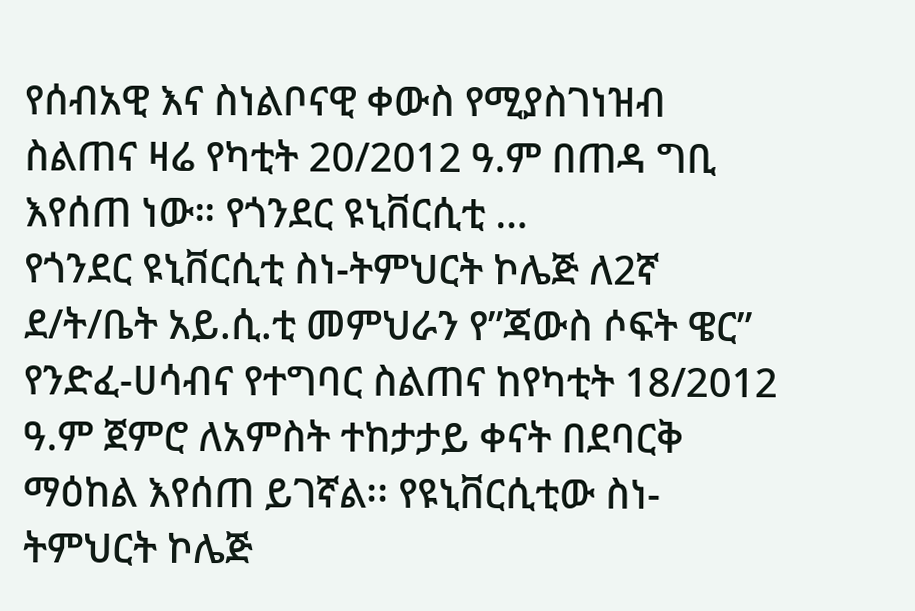የሰብአዊ እና ስነልቦናዊ ቀውስ የሚያስገነዝብ ስልጠና ዛሬ የካቲት 20/2012 ዓ.ም በጠዳ ግቢ እየሰጠ ነው። የጎንደር ዩኒቨርሲቲ …
የጎንደር ዩኒቨርሲቲ ስነ-ትምህርት ኮሌጅ ለ2ኛ ደ/ት/ቤት አይ.ሲ.ቲ መምህራን የ”ጃውስ ሶፍት ዌር” የንድፈ-ሀሳብና የተግባር ስልጠና ከየካቲት 18/2012 ዓ.ም ጀምሮ ለአምስት ተከታታይ ቀናት በደባርቅ ማዕከል እየሰጠ ይገኛል፡፡ የዩኒቨርሲቲው ስነ-ትምህርት ኮሌጅ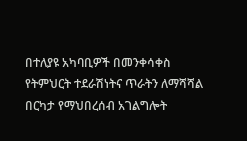በተለያዩ አካባቢዎች በመንቀሳቀስ የትምህርት ተደራሽነትና ጥራትን ለማሻሻል በርካታ የማህበረሰብ አገልግሎት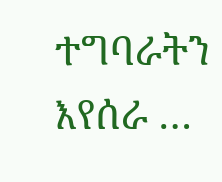ተግባራትን እየሰራ …